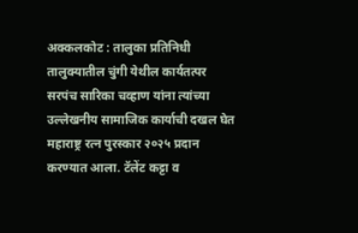अक्कलकोट : तालुका प्रतिनिधी
तालुक्यातील चुंगी येथील कार्यतत्पर सरपंच सारिका चव्हाण यांना त्यांच्या उल्लेखनीय सामाजिक कार्याची दखल घेत महाराष्ट्र रत्न पुरस्कार २०२५ प्रदान करण्यात आला. टॅलेंट कट्टा व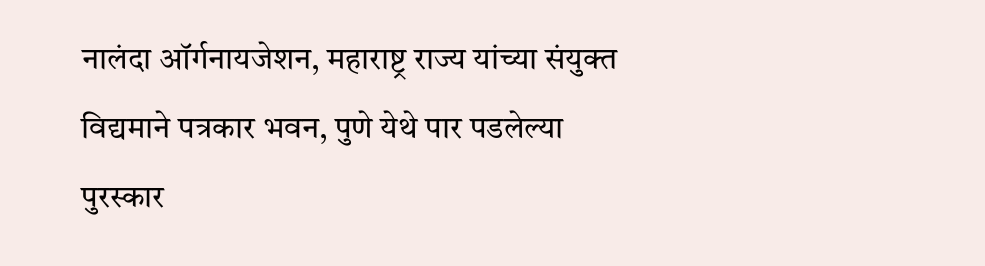नालंदा ऑर्गनायजेशन, महाराष्ट्र राज्य यांच्या संयुक्त विद्यमाने पत्रकार भवन, पुणे येथे पार पडलेल्या पुरस्कार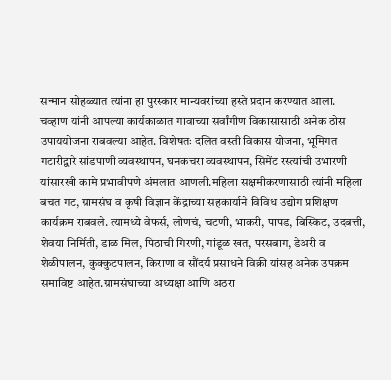सन्मान सोहळ्यात त्यांना हा पुरस्कार मान्यवरांच्या हस्ते प्रदान करण्यात आला.
चव्हाण यांनी आपल्या कार्यकाळात गावाच्या सर्वांगीण विकासासाठी अनेक ठोस उपाययोजना राबवल्या आहेत. विशेषतः दलित वस्ती विकास योजना, भूमिगत गटारीद्वारे सांडपाणी व्यवस्थापन, घनकचरा व्यवस्थापन, सिमेंट रस्त्यांची उभारणी यांसारखी कामे प्रभावीपणे अंमलात आणली.महिला सक्षमीकरणासाठी त्यांनी महिला बचत गट, ग्रामसंघ व कृषी विज्ञान केंद्राच्या सहकार्याने विविध उद्योग प्रशिक्षण कार्यक्रम राबवले. त्यामध्ये वेफर्स, लोणचं, चटणी, भाकरी, पापड, बिस्किट, उदबत्ती, शेवया निर्मिती, डाळ मिल, पिठाची गिरणी, गांडूळ खत, परसबाग, डेअरी व शेळीपालन, कुक्कुटपालन, किराणा व सौंदर्य प्रसाधने विक्री यांसह अनेक उपक्रम समाविष्ट आहेत.ग्रामसंघाच्या अध्यक्षा आणि अठरा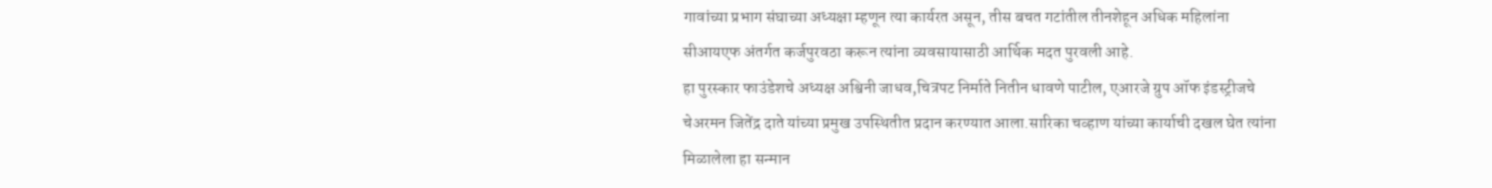गावांच्या प्रभाग संघाच्या अध्यक्षा म्हणून त्या कार्यरत असून, तीस बचत गटांतील तीनशेहून अधिक महिलांना सीआयएफ अंतर्गत कर्जपुरवठा करून त्यांना व्यवसायासाठी आर्थिक मदत पुरवली आहे.
हा पुरस्कार फाउंडेशचे अध्यक्ष अश्विनी जाधव,चित्रपट निर्माते नितीन धावणे पाटील, एआरजे ग्रुप ऑफ इंडस्ट्रीजचे चेअरमन जितेंद्र दाते यांच्या प्रमुख उपस्थितीत प्रदान करण्यात आला.सारिका चव्हाण यांच्या कार्याची दखल घेत त्यांना मिळालेला हा सन्मान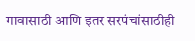गावासाठी आणि इतर सरपंचांसाठीही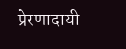प्रेरणादायी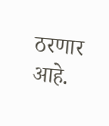ठरणार आहे.